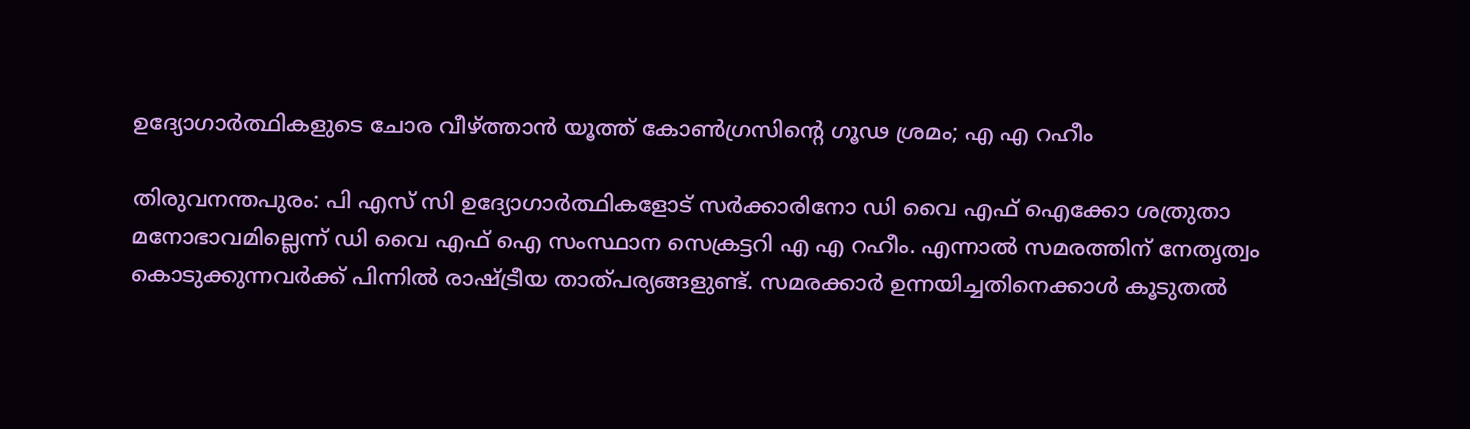ഉദ്യോഗാര്‍ത്ഥികളുടെ ചോര വീഴ്‌ത്താന്‍ യൂത്ത് കോണ്‍ഗ്രസിന്റെ ഗൂഢ ശ്രമം; എ എ റഹീം

തിരുവനന്തപുരം: പി എസ് സി ഉദ്യോഗാര്‍ത്ഥികളോട് സര്‍ക്കാരിനോ ഡി വൈ എഫ് ഐക്കോ ശത്രുതാ മനോഭാവമില്ലെന്ന് ഡി വൈ എഫ് ഐ സംസ്ഥാന സെക്രട്ടറി എ എ റഹീം. എന്നാല്‍ സമരത്തിന് നേതൃത്വം കൊടുക്കുന്നവര്‍ക്ക് പിന്നില്‍ രാഷ്ട്രീയ താത്പര്യങ്ങളുണ്ട്. സമരക്കാര്‍ ഉന്നയിച്ചതിനെക്കാള്‍ കൂടുതല്‍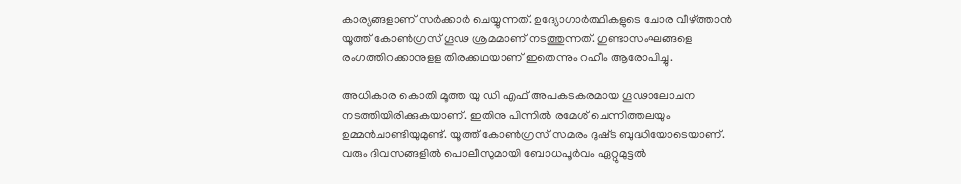കാര്യങ്ങളാണ് സര്‍ക്കാര്‍ ചെയ്യുന്നത്. ഉദ്യോഗാര്‍ത്ഥികളുടെ ചോര വീഴ്‌ത്താന്‍ യൂത്ത് കോണ്‍ഗ്രസ് ഗൂഢ ശ്രമമാണ് നടത്തുന്നത്. ഗുണ്ടാസംഘങ്ങളെ രംഗത്തിറക്കാനുളള തിരക്കഥയാണ് ഇതെന്നും റഹീം ആരോപിച്ചു.

അധികാര കൊതി മൂത്ത യു ഡി എഫ് അപകടകരമായ ഗൂഢാലോചന നടത്തിയിരിക്കുകയാണ്. ഇതിനു പിന്നില്‍ രമേശ് ചെന്നിത്തലയും ഉമ്മന്‍ചാണ്ടിയുമുണ്ട്. യൂത്ത് കോണ്‍ഗ്രസ് സമരം ദുഷ്‌ട ബുദ്ധിയോടെയാണ്. വരും ദിവസങ്ങളില്‍ പൊലീസുമായി ബോധപൂര്‍വം ഏറ്റുമുട്ടല്‍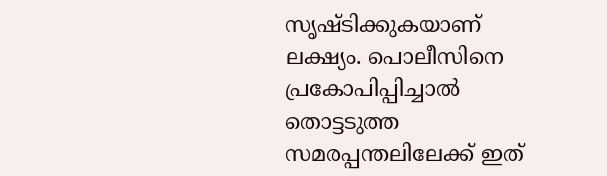സൃഷ്‌ടിക്കുകയാണ് ലക്ഷ്യം. പൊലീസിനെ പ്രകോപിപ്പിച്ചാല്‍ തൊട്ടടുത്ത സമരപ്പന്തലിലേക്ക് ഇത്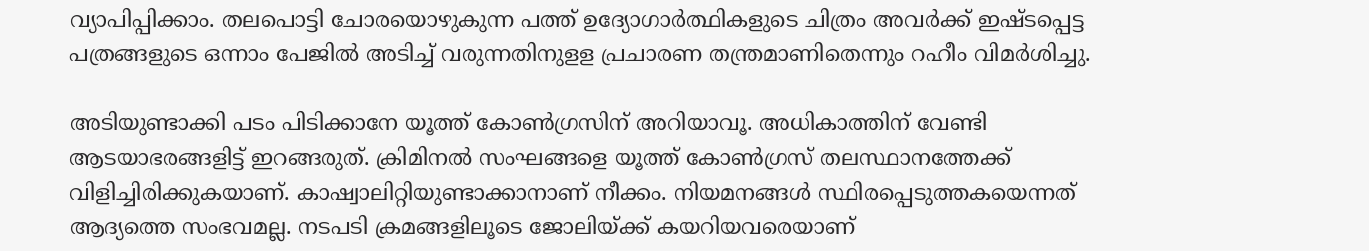വ്യാപിപ്പിക്കാം. തലപൊട്ടി ചോരയൊഴുകുന്ന പത്ത് ഉദ്യോഗാര്‍ത്ഥികളുടെ ചിത്രം അവര്‍ക്ക് ഇഷ്‌ടപ്പെട്ട പത്രങ്ങളുടെ ഒന്നാം പേജില്‍ അടിച്ച്‌ വരുന്നതിനുളള പ്രചാരണ തന്ത്രമാണിതെന്നും റഹീം വിമര്‍ശിച്ചു.

അടിയുണ്ടാക്കി പടം പിടിക്കാനേ യൂത്ത് കോണ്‍ഗ്രസിന് അറിയാവൂ. അധികാത്തിന് വേണ്ടി ആടയാഭരങ്ങളിട്ട് ഇറങ്ങരുത്. ക്രിമിനല്‍ സംഘങ്ങളെ യൂത്ത് കോണ്‍ഗ്രസ് തലസ്ഥാനത്തേക്ക് വിളിച്ചിരിക്കുകയാണ്. കാഷ്വാലിറ്റിയുണ്ടാക്കാനാണ് നീക്കം. നിയമനങ്ങള്‍ സ്ഥിരപ്പെടുത്തകയെന്നത് ആദ്യത്തെ സംഭവമല്ല. നടപടി ക്രമങ്ങളിലൂടെ ജോലിയ്‌ക്ക് കയറിയവരെയാണ്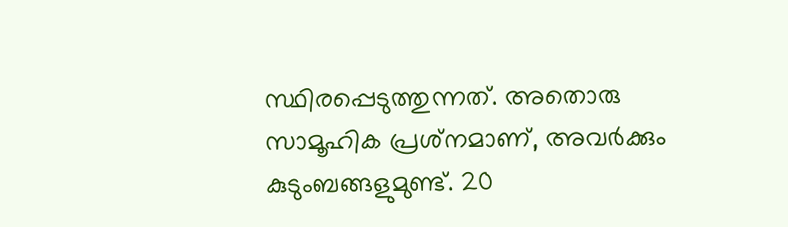സ്ഥിരപ്പെടുത്തുന്നത്. അതൊരു സാമൂഹിക പ്രശ്‌നമാണ്, അവര്‍ക്കും കുടുംബങ്ങളുമുണ്ട്. 20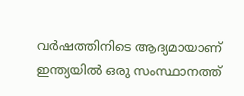വര്‍ഷത്തിനിടെ ആദ്യമായാണ് ഇന്ത്യയില്‍ ഒരു സംസ്ഥാനത്ത്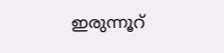ഇരുന്നൂറ്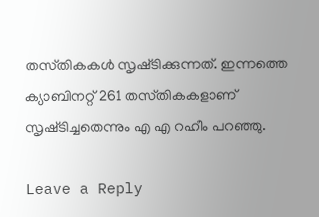തസ്‌തികകള്‍ സൃഷ്‌ടിക്കുന്നത്. ഇന്നത്തെ ക്യാബിനറ്റ് 261 തസ്‌തികകളാണ് സൃഷ്‌ടിച്ചതെന്നും എ എ റഹീം പറഞ്ഞു.

Leave a Reply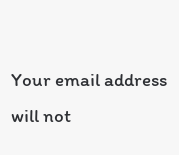Your email address will not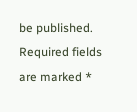be published. Required fields are marked *